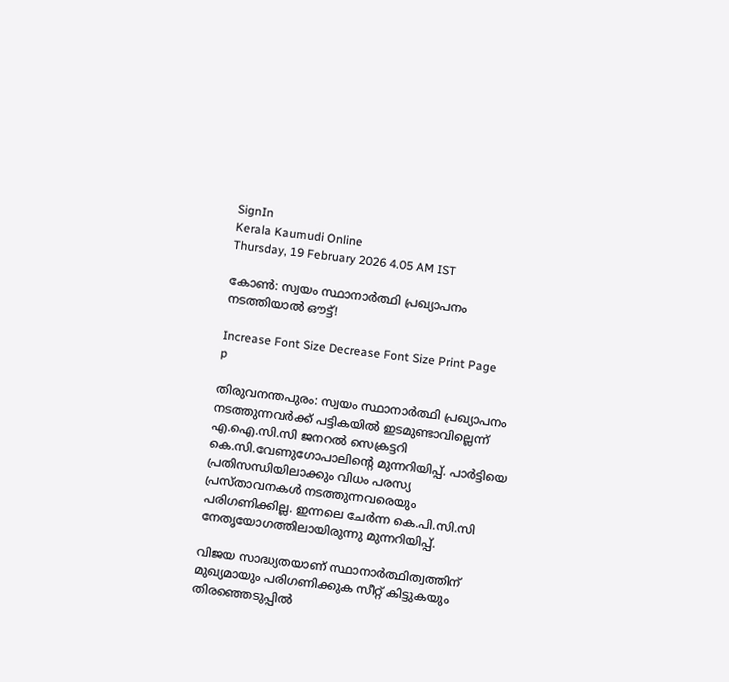SignIn
Kerala Kaumudi Online
Thursday, 19 February 2026 4.05 AM IST

കോൺ: സ്വയം സ്ഥാനാർത്ഥി പ്രഖ്യാപനം നടത്തിയാൽ ഔട്ട്!

Increase Font Size Decrease Font Size Print Page
p

തിരുവനന്തപുരം: സ്വയം സ്ഥാനാർത്ഥി പ്രഖ്യാപനം നടത്തുന്നവർക്ക് പട്ടികയിൽ ഇടമുണ്ടാവില്ലെന്ന് എ.ഐ.സി.സി ജനറൽ സെക്രട്ടറി കെ.സി.വേണുഗോപാലിന്റെ മുന്നറിയിപ്പ്. പാർട്ടിയെ പ്രതിസന്ധിയിലാക്കും വിധം പരസ്യ പ്രസ്താവനകൾ നടത്തുന്നവരെയും പരിഗണിക്കില്ല. ഇന്നലെ ചേർന്ന കെ.പി.സി.സി നേതൃയോഗത്തിലായിരുന്നു മുന്നറിയിപ്പ്.

വിജയ സാദ്ധ്യതയാണ് സ്ഥാനാർത്ഥിത്വത്തിന് മുഖ്യമായും പരിഗണിക്കുക സീറ്റ് കിട്ടുകയും തിരഞ്ഞെടുപ്പിൽ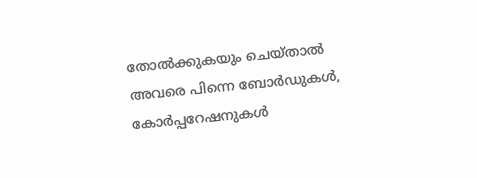തോൽക്കുകയും ചെയ്താൽ അവരെ പിന്നെ ബോർഡുകൾ, കോർപ്പറേഷനുകൾ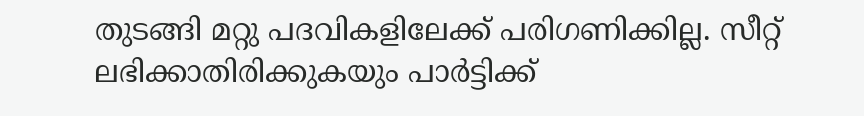തുടങ്ങി മറ്റു പദവികളിലേക്ക് പരിഗണിക്കില്ല. സീറ്റ് ലഭിക്കാതിരിക്കുകയും പാർട്ടിക്ക്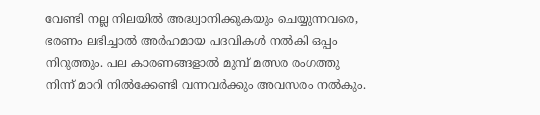വേണ്ടി നല്ല നിലയിൽ അദ്ധ്വാനിക്കുകയും ചെയ്യുന്നവരെ, ഭരണം ലഭിച്ചാൽ അർഹമായ പദവികൾ നൽകി ഒപ്പം നിറുത്തും. പല കാരണങ്ങളാൽ മുമ്പ് മത്സര രംഗത്തു നിന്ന് മാറി നിൽക്കേണ്ടി വന്നവർക്കും അവസരം നൽകും.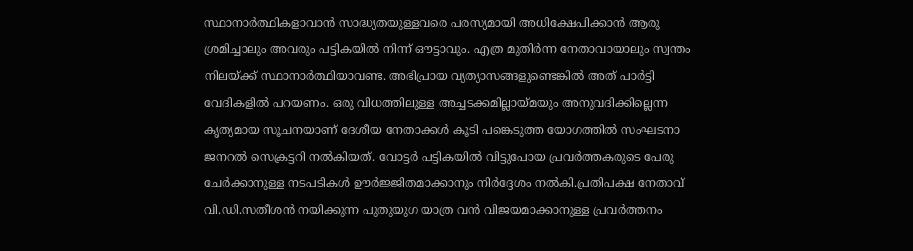സ്ഥാനാർത്ഥികളാവാൻ സാദ്ധ്യതയുള്ളവരെ പരസ്യമായി അധിക്ഷേപിക്കാൻ ആരു ശ്രമിച്ചാലും അവരും പട്ടികയിൽ നിന്ന് ഔട്ടാവും. എത്ര മുതിർന്ന നേതാവായാലും സ്വന്തം നിലയ്ക്ക് സ്ഥാനാർത്ഥിയാവണ്ട. അഭിപ്രായ വ്യത്യാസങ്ങളുണ്ടെങ്കിൽ അത് പാർട്ടി വേദികളിൽ പറയണം. ഒരു വിധത്തിലുള്ള അച്ചടക്കമില്ലായ്മയും അനുവദിക്കില്ലെന്ന കൃത്യമായ സൂചനയാണ് ദേശീയ നേതാക്കൾ കൂടി പങ്കെടുത്ത യോഗത്തിൽ സംഘടനാ ജനറൽ സെക്രട്ടറി നൽകിയത്. വോട്ടർ പട്ടികയിൽ വിട്ടുപോയ പ്രവർത്തകരുടെ പേരു ചേർക്കാനുള്ള നടപടികൾ ഊർജ്ജിതമാക്കാനും നിർദ്ദേശം നൽകി.പ്രതിപക്ഷ നേതാവ് വി.ഡി.സതീശൻ നയിക്കുന്ന പുതുയുഗ യാത്ര വൻ വിജയമാക്കാനുള്ള പ്രവർത്തനം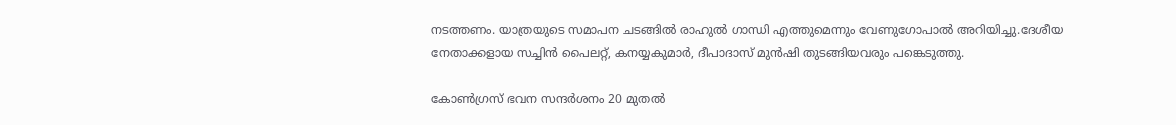നടത്തണം. യാത്രയുടെ സമാപന ചടങ്ങിൽ രാഹുൽ ഗാന്ധി എത്തുമെന്നും വേണുഗോപാൽ അറിയിച്ചു.ദേശീയ നേതാക്കളായ സച്ചിൻ പൈലറ്റ്, കനയ്യകുമാർ, ദീപാദാസ് മുൻഷി തുടങ്ങിയവരും പങ്കെടുത്തു.

കോൺഗ്രസ് ഭവന സന്ദർശനം 20 മുതൽ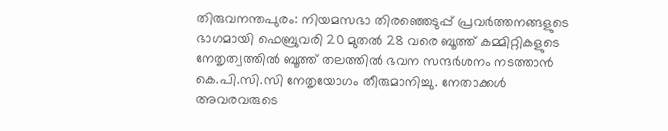തിരുവനന്തപുരം: നിയമസഭാ തിരഞ്ഞെടുപ്പ് പ്രവർത്തനങ്ങളുടെ ഭാഗമായി ഫെബ്രുവരി 20 മുതൽ 28 വരെ ബൂത്ത് കമ്മിറ്റികളുടെ നേതൃത്വത്തിൽ ബൂത്ത് തലത്തിൽ ഭവന സന്ദർശനം നടത്താൻ കെ.പി.സി.സി നേതൃയോഗം തീരുമാനിച്ചു. നേതാക്കൾ അവരവരുടെ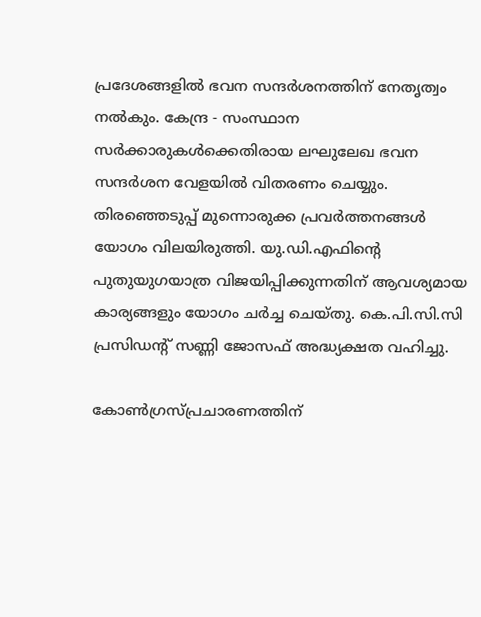പ്രദേശങ്ങളിൽ ഭവന സന്ദർശനത്തിന് നേതൃത്വം നൽകും. കേന്ദ്ര - സംസ്ഥാന സർക്കാരുകൾക്കെതിരായ ലഘുലേഖ ഭവന സന്ദർശന വേളയിൽ വിതരണം ചെയ്യും. തിരഞ്ഞെടുപ്പ് മുന്നൊരുക്ക പ്രവർത്തനങ്ങൾ യോഗം വിലയിരുത്തി. യു.ഡി.എഫിന്റെ പുതുയുഗയാത്ര വിജയിപ്പിക്കുന്നതിന് ആവശ്യമായ കാര്യങ്ങളും യോഗം ചർച്ച ചെയ്തു. കെ.പി.സി.സി പ്രസിഡന്റ് സണ്ണി ജോസഫ് അദ്ധ്യക്ഷത വഹിച്ചു.

കോൺഗ്രസ്പ്രചാരണത്തിന്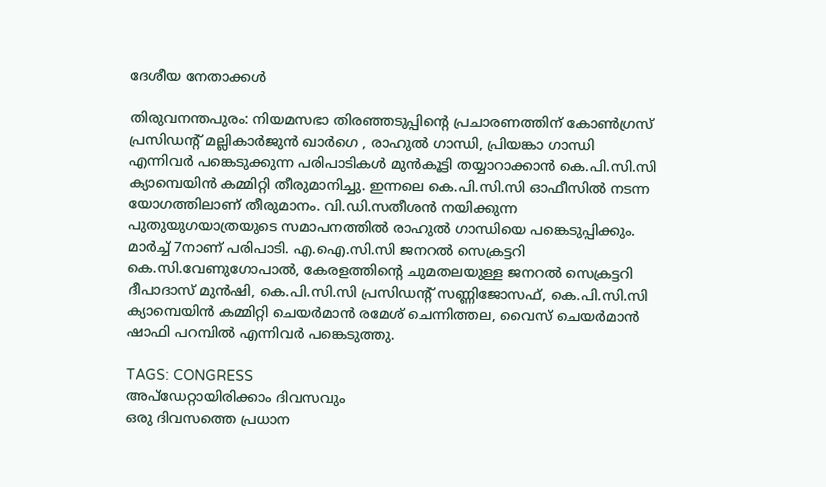ദേശീയ നേതാക്കൾ

തിരുവനന്തപുരം: നിയമസഭാ തിരഞ്ഞടുപ്പിന്റെ പ്രചാരണത്തിന് കോൺഗ്രസ് പ്രസിഡന്റ് മല്ലികാർജുൻ ഖാർഗെ , രാഹുൽ ഗാന്ധി, പ്രിയങ്കാ ഗാന്ധി എന്നിവർ പങ്കെടുക്കുന്ന പരിപാടികൾ മുൻകൂട്ടി തയ്യാറാക്കാൻ കെ.പി.സി.സി ക്യാമ്പെയിൻ കമ്മിറ്റി തീരുമാനിച്ചു. ഇന്നലെ കെ.പി.സി.സി ഓഫീസിൽ നടന്ന യോഗത്തിലാണ് തീരുമാനം. വി.ഡി.സതീശൻ നയിക്കുന്ന പുതുയുഗയാത്രയുടെ സമാപനത്തിൽ രാഹുൽ ഗാന്ധിയെ പങ്കെടുപ്പിക്കും. മാർച്ച് 7നാണ് പരിപാടി. എ.ഐ.സി.സി ജനറൽ സെക്രട്ടറി കെ.സി.വേണുഗോപാൽ, കേരളത്തിന്റെ ചുമതലയുള്ള ജനറൽ സെക്രട്ടറി ദീപാദാസ് മുൻഷി, കെ.പി.സി.സി പ്രസിഡന്റ് സണ്ണിജോസഫ്, കെ.പി.സി.സി ക്യാമ്പെയിൻ കമ്മിറ്റി ചെയർമാൻ രമേശ് ചെന്നിത്തല, വൈസ് ചെയർമാൻ ഷാഫി പറമ്പിൽ എന്നിവർ പങ്കെടുത്തു.

TAGS: CONGRESS
അപ്ഡേറ്റായിരിക്കാം ദിവസവും
ഒരു ദിവസത്തെ പ്രധാന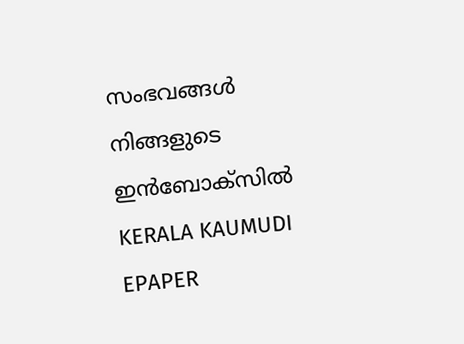സംഭവങ്ങൾ നിങ്ങളുടെ ഇൻബോക്സിൽ
KERALA KAUMUDI EPAPER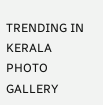TRENDING IN KERALA
PHOTO GALLERY